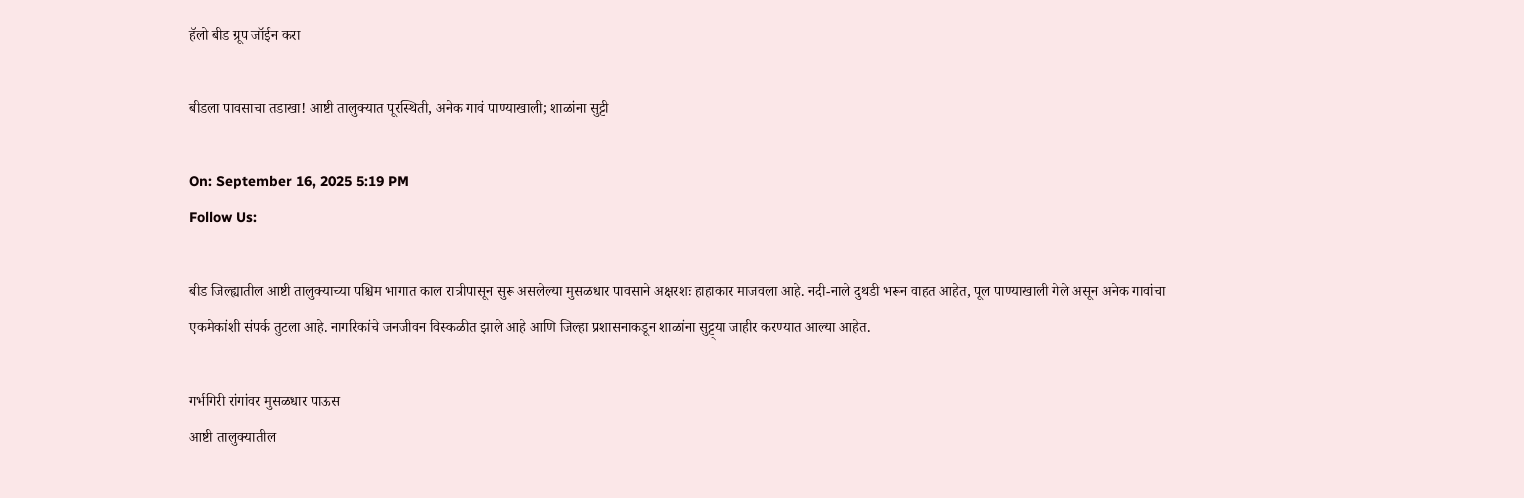हॅलो बीड ग्रूप जॉईन करा

बीडला पावसाचा तडाखा! आष्टी तालुक्यात पूरस्थिती, अनेक गावं पाण्याखाली; शाळांना सुट्टी

On: September 16, 2025 5:19 PM
Follow Us:

बीड जिल्ह्यातील आष्टी तालुक्याच्या पश्चिम भागात काल रात्रीपासून सुरू असलेल्या मुसळधार पावसाने अक्षरशः हाहाकार माजवला आहे. नदी-नाले दुथडी भरून वाहत आहेत, पूल पाण्याखाली गेले असून अनेक गावांचा एकमेकांशी संपर्क तुटला आहे. नागरिकांचे जनजीवन विस्कळीत झाले आहे आणि जिल्हा प्रशासनाकडून शाळांना सुट्ट्या जाहीर करण्यात आल्या आहेत.

गर्भगिरी रांगांवर मुसळधार पाऊस
आष्टी तालुक्यातील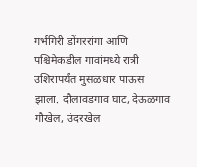गर्भगिरी डोंगररांगा आणि पश्चिमेकडील गावांमध्ये रात्री उशिरापर्यंत मुसळधार पाऊस झाला. दौलावडगाव घाट, देऊळगाव गौखेल, उंदरखेल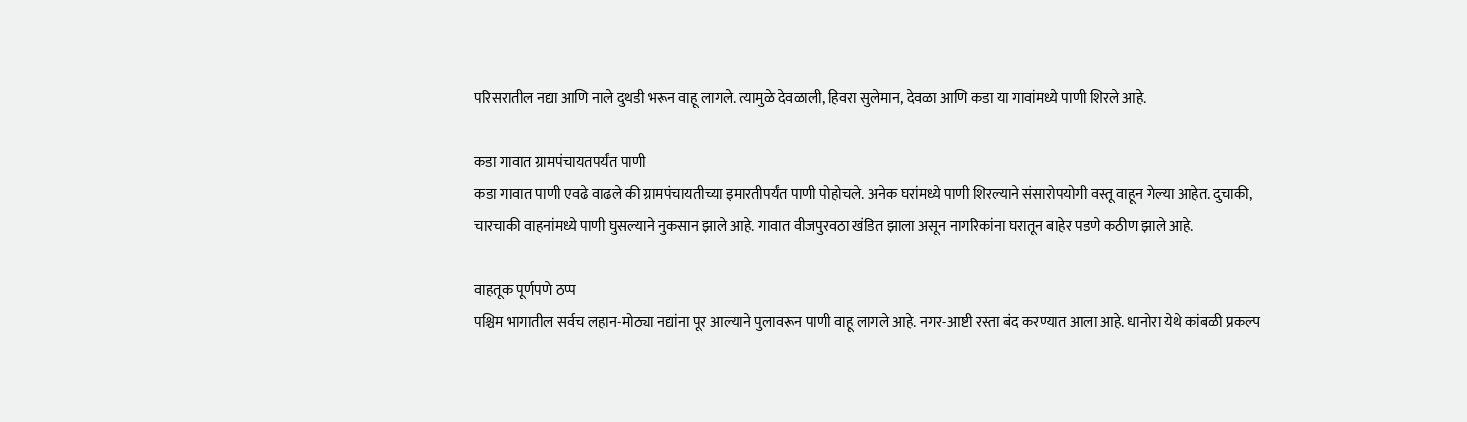परिसरातील नद्या आणि नाले दुथडी भरून वाहू लागले. त्यामुळे देवळाली, हिवरा सुलेमान, देवळा आणि कडा या गावांमध्ये पाणी शिरले आहे.

कडा गावात ग्रामपंचायतपर्यंत पाणी
कडा गावात पाणी एवढे वाढले की ग्रामपंचायतीच्या इमारतीपर्यंत पाणी पोहोचले. अनेक घरांमध्ये पाणी शिरल्याने संसारोपयोगी वस्तू वाहून गेल्या आहेत. दुचाकी, चारचाकी वाहनांमध्ये पाणी घुसल्याने नुकसान झाले आहे. गावात वीजपुरवठा खंडित झाला असून नागरिकांना घरातून बाहेर पडणे कठीण झाले आहे.

वाहतूक पूर्णपणे ठप्प
पश्चिम भागातील सर्वच लहान-मोठ्या नद्यांना पूर आल्याने पुलावरून पाणी वाहू लागले आहे. नगर-आष्टी रस्ता बंद करण्यात आला आहे. धानोरा येथे कांबळी प्रकल्प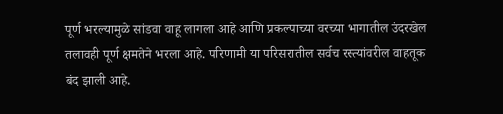पूर्ण भरल्यामुळे सांडवा वाहू लागला आहे आणि प्रकल्पाच्या वरच्या भागातील उंदरखेल तलावही पूर्ण क्षमतेने भरला आहे. परिणामी या परिसरातील सर्वच रस्त्यांवरील वाहतूक बंद झाली आहे.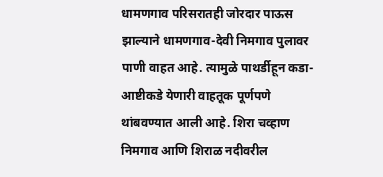धामणगाव परिसरातही जोरदार पाऊस झाल्याने धामणगाव-देवी निमगाव पुलावर पाणी वाहत आहे. त्यामुळे पाथर्डीहून कडा-आष्टीकडे येणारी वाहतूक पूर्णपणे थांबवण्यात आली आहे. शिरा चव्हाण निमगाव आणि शिराळ नदीवरील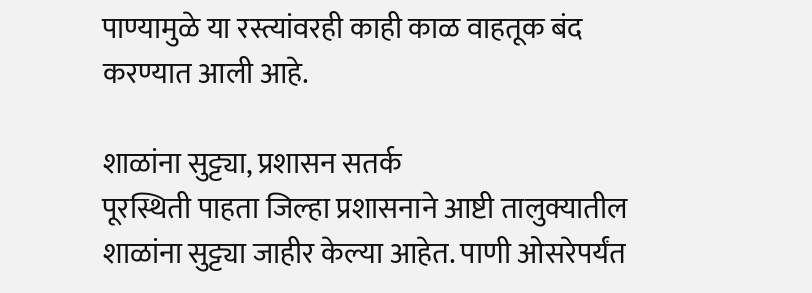पाण्यामुळे या रस्त्यांवरही काही काळ वाहतूक बंद करण्यात आली आहे.

शाळांना सुट्ट्या, प्रशासन सतर्क
पूरस्थिती पाहता जिल्हा प्रशासनाने आष्टी तालुक्यातील शाळांना सुट्ट्या जाहीर केल्या आहेत. पाणी ओसरेपर्यंत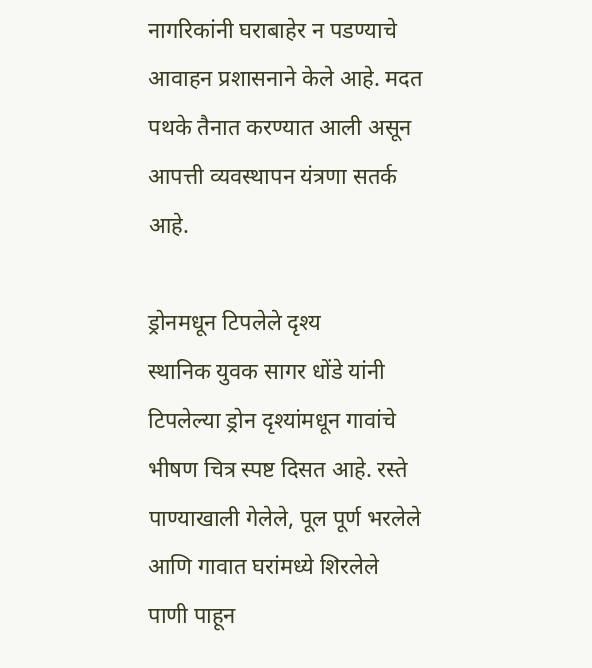नागरिकांनी घराबाहेर न पडण्याचे आवाहन प्रशासनाने केले आहे. मदत पथके तैनात करण्यात आली असून आपत्ती व्यवस्थापन यंत्रणा सतर्क आहे.

ड्रोनमधून टिपलेले दृश्य
स्थानिक युवक सागर धोंडे यांनी टिपलेल्या ड्रोन दृश्यांमधून गावांचे भीषण चित्र स्पष्ट दिसत आहे. रस्ते पाण्याखाली गेलेले, पूल पूर्ण भरलेले आणि गावात घरांमध्ये शिरलेले पाणी पाहून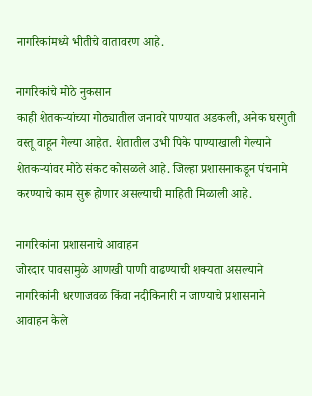नागरिकांमध्ये भीतीचे वातावरण आहे.

नागरिकांचे मोठे नुकसान
काही शेतकऱ्यांच्या गोठ्यातील जनावरे पाण्यात अडकली, अनेक घरगुती वस्तू वाहून गेल्या आहेत. शेतातील उभी पिके पाण्याखाली गेल्याने शेतकऱ्यांवर मोठे संकट कोसळले आहे. जिल्हा प्रशासनाकडून पंचनामे करण्याचे काम सुरू होणार असल्याची माहिती मिळाली आहे.

नागरिकांना प्रशासनाचे आवाहन
जोरदार पावसामुळे आणखी पाणी वाढण्याची शक्यता असल्याने नागरिकांनी धरणाजवळ किंवा नदीकिनारी न जाण्याचे प्रशासनाने आवाहन केले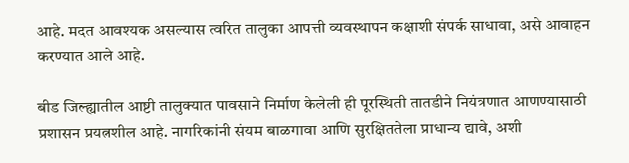आहे. मदत आवश्यक असल्यास त्वरित तालुका आपत्ती व्यवस्थापन कक्षाशी संपर्क साधावा, असे आवाहन करण्यात आले आहे.

बीड जिल्ह्यातील आष्टी तालुक्यात पावसाने निर्माण केलेली ही पूरस्थिती तातडीने नियंत्रणात आणण्यासाठी प्रशासन प्रयत्नशील आहे. नागरिकांनी संयम बाळगावा आणि सुरक्षिततेला प्राधान्य द्यावे, अशी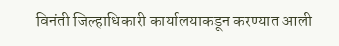विनंती जिल्हाधिकारी कार्यालयाकडून करण्यात आली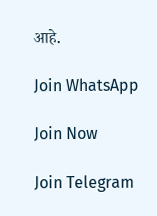आहे.

Join WhatsApp

Join Now

Join Telegram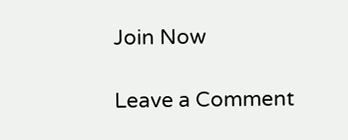Join Now

Leave a Comment